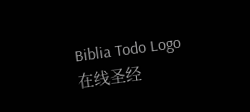Biblia Todo Logo
在线圣经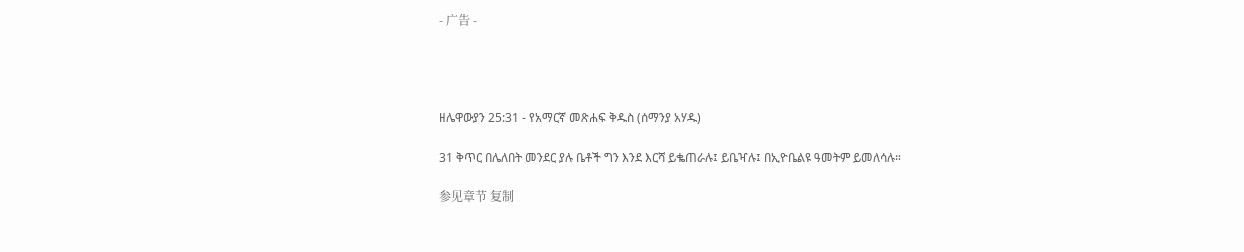- 广告 -




ዘሌዋውያን 25:31 - የአማርኛ መጽሐፍ ቅዱስ (ሰማንያ አሃዱ)

31 ቅጥር በሌለበት መንደር ያሉ ቤቶች ግን እንደ እርሻ ይቈጠራሉ፤ ይቤዣሉ፤ በኢዮቤልዩ ዓመትም ይመለሳሉ።

参见章节 复制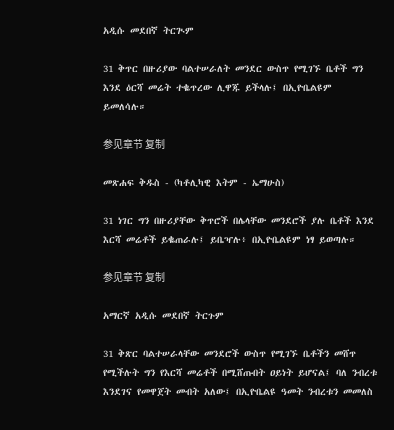አዲሱ መደበኛ ትርጒም

31 ቅጥር በዙሪያው ባልተሠራለት መንደር ውስጥ የሚገኙ ቤቶች ግን እንደ ዕርሻ መሬት ተቈጥረው ሊዋጁ ይችላሉ፤ በኢዮቤልዩም ይመለሳሉ።

参见章节 复制

መጽሐፍ ቅዱስ - (ካቶሊካዊ እትም - ኤማሁስ)

31 ነገር ግን በዙሪያቸው ቅጥሮች በሌላቸው መንደሮች ያሉ ቤቶች እንደ እርሻ መሬቶች ይቈጠራሉ፤ ይቤዣሉ፥ በኢዮቤልዩም ነፃ ይወጣሉ።

参见章节 复制

አማርኛ አዲሱ መደበኛ ትርጉም

31 ቅጽር ባልተሠራላቸው መንደሮች ውስጥ የሚገኙ ቤቶችን መሸጥ የሚችሉት ግን የእርሻ መሬቶች በሚሸጡበት ዐይነት ይሆናል፤ ባለ ንብረቱ እንደገና የመዋጀት መብት አለው፤ በኢዮቤልዩ ዓመት ንብረቱን መመለስ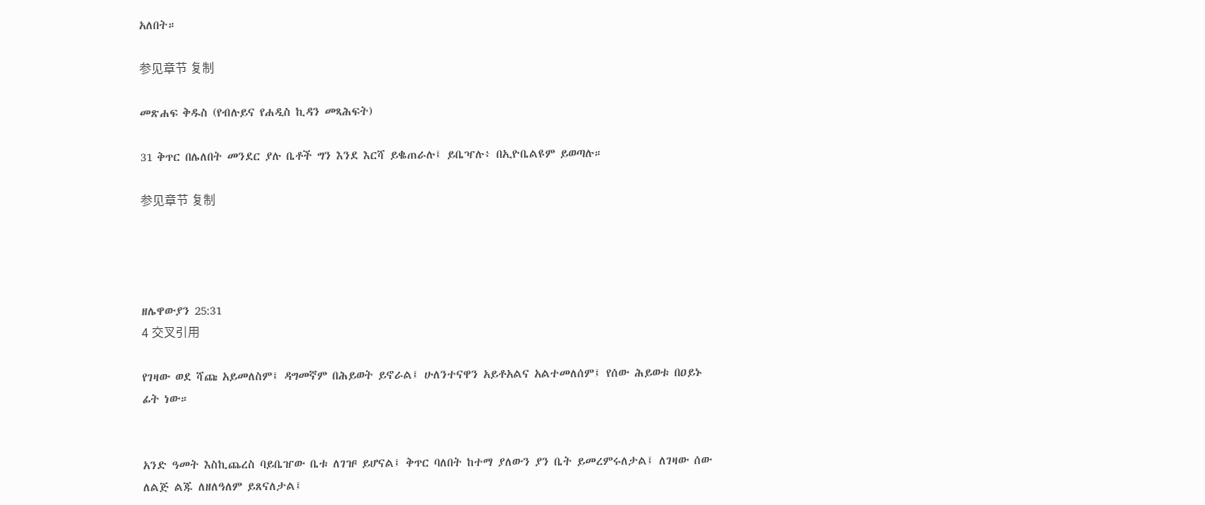አለበት።

参见章节 复制

መጽሐፍ ቅዱስ (የብሉይና የሐዲስ ኪዳን መጻሕፍት)

31 ቅጥር በሌለበት መንደር ያሉ ቤቶች ግን እንደ እርሻ ይቈጠራሉ፤ ይቤዣሉ፥ በኢዮቤልዩም ይወጣሉ።

参见章节 复制




ዘሌዋውያን 25:31
4 交叉引用

የገዛው ወደ ሻጩ አይመለስም፤ ዳግመኛም በሕይወት ይኖራል፤ ሁለንተናዋን አይቶአልና አልተመለሰም፤ የሰው ሕይወቱ በዐይኑ ፊት ነው።


አንድ ዓመት እስኪጨረስ ባይቤዠው ቤቱ ለገዡ ይሆናል፤ ቅጥር ባለበት ከተማ ያለውን ያን ቤት ይመረምሩለታል፤ ለገዛው ሰው ለልጅ ልጁ ለዘለዓለም ይጸናለታል፤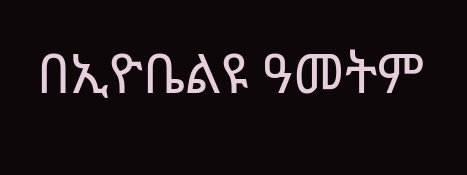በኢዮቤልዩ ዓመትም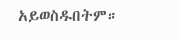አይወስዱበትም።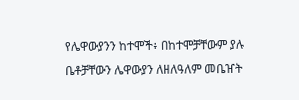የሌዋውያንን ከተሞች፥ በከተሞቻቸውም ያሉ ቤቶቻቸውን ሌዋውያን ለዘለዓለም መቤዠት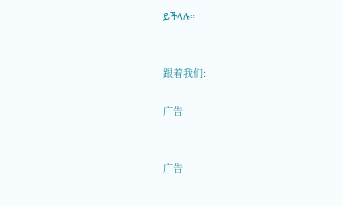ይችላሉ።


跟着我们:

广告


广告